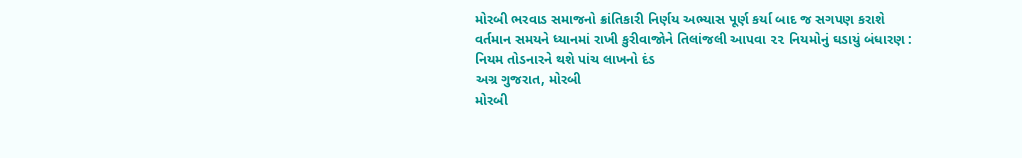મોરબી ભરવાડ સમાજનો ક્રાંતિકારી નિર્ણય અભ્યાસ પૂર્ણ કર્યા બાદ જ સગપણ કરાશે
વર્તમાન સમયને ધ્યાનમાં રાખી કુરીવાજોને તિલાંજલી આપવા ૨૨ નિયમોનું ઘડાયું બંધારણ : નિયમ તોડનારને થશે પાંચ લાખનો દંડ
અગ્ર ગુજરાત, મોરબી
મોરબી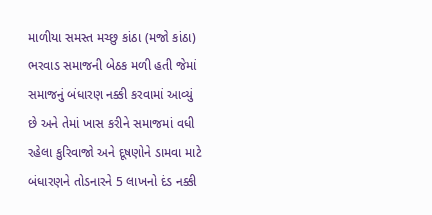માળીયા સમસ્ત મચ્છુ કાંઠા (મજો કાંઠા) ભરવાડ સમાજની બેઠક મળી હતી જેમાં સમાજનું બંધારણ નક્કી કરવામાં આવ્યું છે અને તેમાં ખાસ કરીને સમાજમાં વધી રહેલા કુરિવાજો અને દૂષણોને ડામવા માટે બંધારણને તોડનારને 5 લાખનો દંડ નક્કી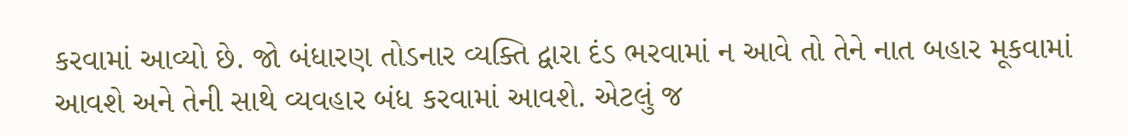કરવામાં આવ્યો છે. જો બંધારણ તોડનાર વ્યક્તિ દ્વારા દંડ ભરવામાં ન આવે તો તેને નાત બહાર મૂકવામાં આવશે અને તેની સાથે વ્યવહાર બંધ કરવામાં આવશે. એટલું જ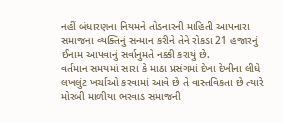નહીં બંધારણના નિયમને તોડનારની માહિતી આપનારા સમાજના વ્યક્તિનું સન્માન કરીને તેને રોકડા 21 હજારનું ઈનામ આપવાનું સર્વાનુમતે નક્કી કરાયું છે.
વર્તમાન સમયમાં સારા કે માઠા પ્રસંગમાં દેખા દેખીના લીધે લખલુંટ ખર્ચાઓ કરવામાં આવે છે તે વાસ્તવિકતા છે ત્યારે મોરબી માળીયા ભરવાડ સમાજની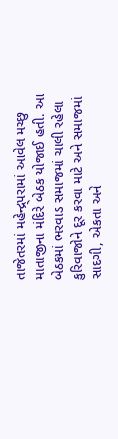તાજેતરમાં મહેન્દ્ર્પરામાં આવેલ મચ્છુ માતાજીના મંદિરે બેઠક યોજાઈ હતી. આ બેઠકમાં ભરવાડ સમાજમાં ચાલી રહેલા કુરિવાજોને દૂર કરવા માટે અને સમાજમાં સાદગી, એકતા અને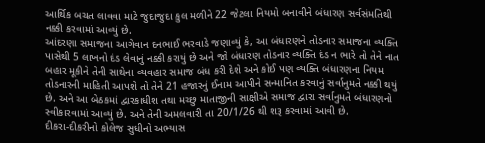આર્થિક બચત લાવવા માટે જુદાજુદા કુલ મળીને 22 જેટલા નિયમો બનાવીને બંધારણ સર્વસંમતિથી નક્કી કરવામાં આવ્યું છે.
આંદરણા સમાજના આગેવાન દનભાઈ ભરવાડે જણાવ્યું કે, આ બંધારણને તોડનાર સમાજના વ્યક્તિ પાસેથી 5 લાખનો દંડ લેવાનું નક્કી કરાયું છે અને જો બંધારણ તોડનાર વ્યક્તિ દંડ ન ભારે તો તેને નાત બહાર મૂકીને તેની સાથેના વ્યવહાર સમાજ બંધ કરી દેશે અને કોઈ પણ વ્યક્તિ બંધારણના નિયમ તોડનારની માહિતી આપશે તો તેને 21 હજારનું ઈનામ આપીને સન્માનિત કરવાનું સર્વાનુમતે નક્કી થયું છે. અને આ બેઠકમાં દ્વારકાધીશ તથા મચ્છુ માતાજીની સાક્ષીએ સમાજ દ્વારા સર્વાનુમતે બંધારણનો સ્વીકારવામાં આવ્યું છે. અને તેની અમલવારી તા 20/1/26 થી શરૂ કરવામાં આવી છે.
દીકરા-દીકરીનો કોલેજ સુધીનો અભ્યાસ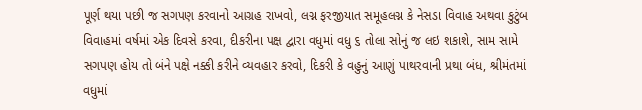પૂર્ણ થયા પછી જ સગપણ કરવાનો આગ્રહ રાખવો, લગ્ન ફરજીયાત સમૂહલગ્ન કે નેસડા વિવાહ અથવા કુટુંબ વિવાહમાં વર્ષમાં એક દિવસે કરવા, દીકરીના પક્ષ દ્વારા વધુમાં વધુ ૬ તોલા સોનું જ લઇ શકાશે, સામ સામે સગપણ હોય તો બંને પક્ષે નક્કી કરીને વ્યવહાર કરવો, દિકરી કે વહુનું આણું પાથરવાની પ્રથા બંધ, શ્રીમંતમાં વધુમાં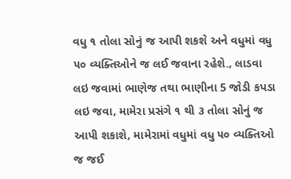વધુ ૧ તોલા સોનું જ આપી શકશે અને વધુમાં વધુ ૫૦ વ્યક્તિઓને જ લઈ જવાના રહેશે., લાડવા લઇ જવામાં ભાણેજ તથા ભાણીના 5 જોડી કપડા લઇ જવા, મામેરા પ્રસંગે ૧ થી ૩ તોલા સોનું જ આપી શકાશે, મામેરામાં વધુમાં વધુ ૫૦ વ્યક્તિઓ જ જઈ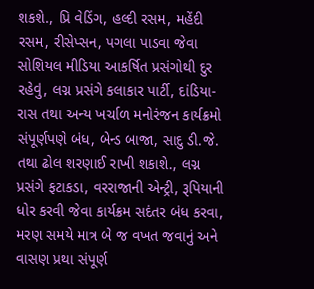શકશે., પ્રિ વેડિંગ, હલ્દી રસમ, મહેંદી રસમ, રીસેપ્સન, પગલા પાડવા જેવા સોશિયલ મીડિયા આકર્ષિત પ્રસંગોથી દુર રહેવું, લગ્ન પ્રસંગે કલાકાર પાર્ટી, દાંડિયા-રાસ તથા અન્ય ખર્ચાળ મનોરંજન કાર્યક્રમો સંપૂર્ણપણે બંધ, બેન્ડ બાજા, સાદુ ડી.જે. તથા ઢોલ શરણાઈ રાખી શકાશે., લગ્ન પ્રસંગે ફટાકડા, વરરાજાની એન્ટ્રી, રૂપિયાની ધોર કરવી જેવા કાર્યક્રમ સદંતર બંધ કરવા, મરણ સમયે માત્ર બે જ વખત જવાનું અને વાસણ પ્રથા સંપૂર્ણ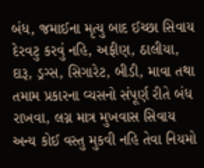બંધ, જમાઈના મૃત્યુ બાદ ઈચ્છા સિવાય દેરવટુ કરવું નહિ, અફીણ, ઠાલીયા, દારૂ, ડ્રગ્સ, સિગારેટ, બીડી, માવા તથા તમામ પ્રકારના વ્યસનો સંપૂર્ણ રીતે બંધ રાખવા, લગ્ન માત્ર મુખવાસ સિવાય અન્ય કોઈ વસ્તુ મુકવી નહિ તેવા નિયમો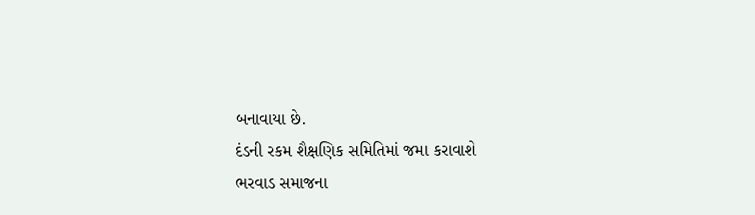બનાવાયા છે.
દંડની રકમ શૈક્ષણિક સમિતિમાં જમા કરાવાશે
ભરવાડ સમાજના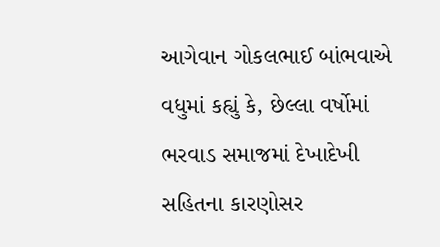આગેવાન ગોકલભાઈ બાંભવાએ વધુમાં કહ્યું કે, છેલ્લા વર્ષોમાં ભરવાડ સમાજમાં દેખાદેખી સહિતના કારણોસર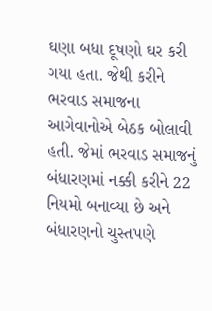ઘણા બધા દૂષણો ઘર કરી ગયા હતા. જેથી કરીને ભરવાડ સમાજના આગેવાનોએ બેઠક બોલાવી હતી. જેમાં ભરવાડ સમાજનું બંધારણમાં નક્કી કરીને 22 નિયમો બનાવ્યા છે અને બંધારણનો ચુસ્તપણે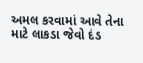અમલ કરવામાં આવે તેના માટે લાકડા જેવો દંડ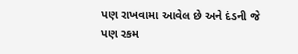પણ રાખવામા આવેલ છે અને દંડની જે પણ રકમ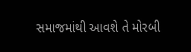સમાજમાંથી આવશે તે મોરબી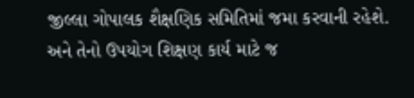જીલ્લા ગોપાલક શૈક્ષણિક સમિતિમાં જમા કરવાની રહેશે. અને તેનો ઉપયોગ શિક્ષણ કાર્ય માટે જ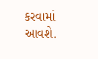કરવામાં આવશે.